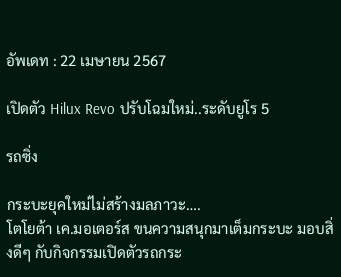อัพเดท : 22 เมษายน 2567

เปิดตัว Hilux Revo ปรับโฉมใหม่..ระดับยูโร 5

รถซิ่ง

กระบะยุคใหม่ไม่สร้างมลภาวะ….
โตโยต้า เค.มอเตอร์ส ขนความสนุกมาเต็มกระบะ มอบสิ่งดีๆ กับกิจกรรมเปิดตัวรถกระ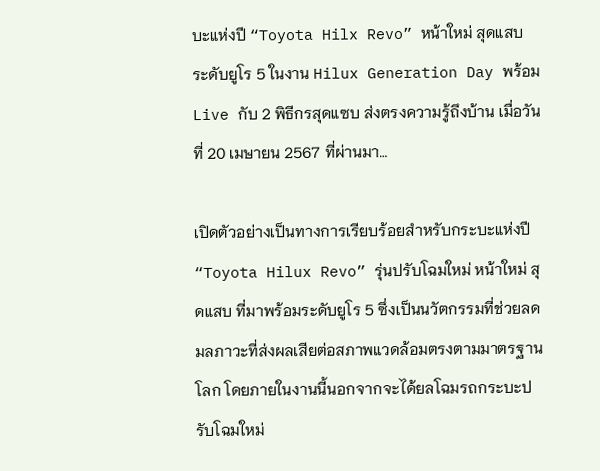บะแห่งปี “Toyota Hilx Revo” หน้าใหม่ สุดแสบ ระดับยูโร 5 ในงาน Hilux Generation Day พร้อม Live กับ 2 พิธีกรสุดแซบ ส่งตรงความรู้ถึงบ้าน เมื่อวันที่ 20 เมษายน 2567 ที่ผ่านมา…

เปิดตัวอย่างเป็นทางการเรียบร้อยสำหรับกระบะแห่งปี “Toyota Hilux Revo” รุ่นปรับโฉมใหม่ หน้าใหม่ สุดแสบ ที่มาพร้อมระดับยูโร 5 ซึ่งเป็นนวัตกรรมที่ช่วยลดมลภาวะที่ส่งผลเสียต่อสภาพแวดล้อมตรงตามมาตรฐานโลก โดยภายในงานนี้นอกจากจะได้ยลโฉมรถกระบะปรับโฉมใหม่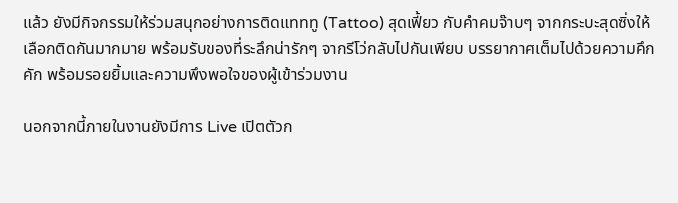แล้ว ยังมีกิจกรรมให้ร่วมสนุกอย่างการติดแทททู (Tattoo) สุดเฟี้ยว กับคำคมจ๊าบๆ จากกระบะสุดซิ่งให้เลือกติดกันมากมาย พร้อมรับของที่ระลึกน่ารักๆ จากรีโว่กลับไปกันเพียบ บรรยากาศเต็มไปด้วยความคึกคัก พร้อมรอยยิ้มและความพึงพอใจของผู้เข้าร่วมงาน

นอกจากนี้ภายในงานยังมีการ Live เปิตตัวก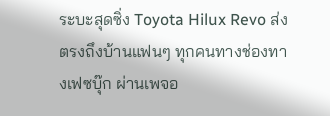ระบะสุดซิ่ง Toyota Hilux Revo ส่งตรงถึงบ้านแฟนๆ ทุกคนทางช่องทางเฟซบุ๊ก ผ่านเพจอ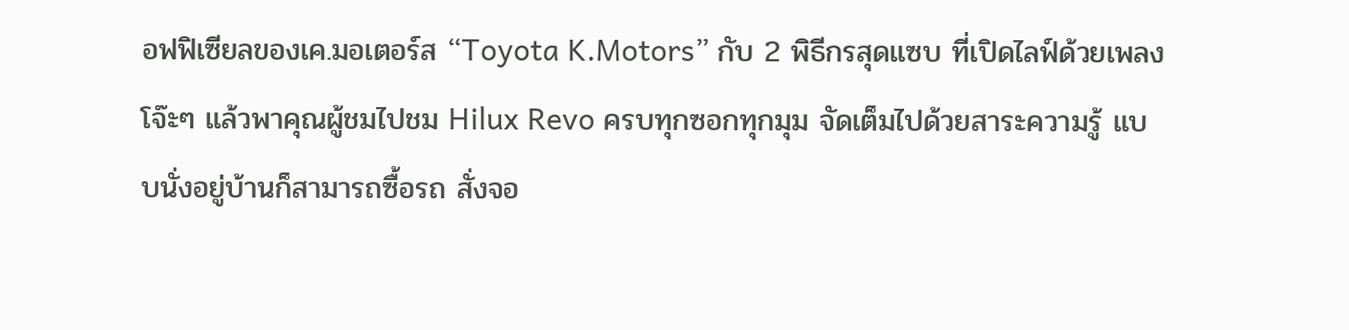อฟฟิเซียลของเค.มอเตอร์ส “Toyota K.Motors” กับ 2 พิธีกรสุดแซบ ที่เปิดไลฟ์ด้วยเพลงโจ๊ะๆ แล้วพาคุณผู้ชมไปชม Hilux Revo ครบทุกซอกทุกมุม จัดเต็มไปด้วยสาระความรู้ แบบนั่งอยู่บ้านก็สามารถซื้อรถ สั่งจอ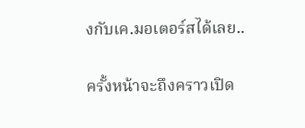งกับเค.มอเตอร์สได้เลย..

ครั้งหน้าจะถึงคราวเปิด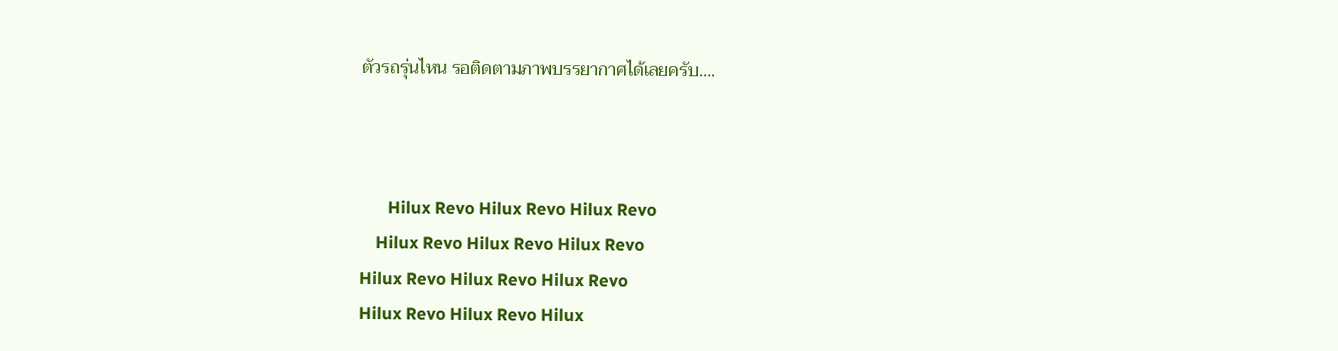ตัวรถรุ่นไหน รอติดตามภาพบรรยากาศได้เลยครับ….



       Hilux Revo Hilux Revo Hilux Revo
    Hilux Revo Hilux Revo Hilux Revo
Hilux Revo Hilux Revo Hilux Revo
Hilux Revo Hilux Revo Hilux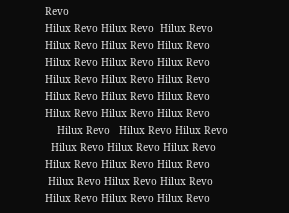Revo
Hilux Revo Hilux Revo  Hilux Revo
Hilux Revo Hilux Revo Hilux Revo
Hilux Revo Hilux Revo Hilux Revo
Hilux Revo Hilux Revo Hilux Revo
Hilux Revo Hilux Revo Hilux Revo
Hilux Revo Hilux Revo Hilux Revo
    Hilux Revo   Hilux Revo Hilux Revo
  Hilux Revo Hilux Revo Hilux Revo
Hilux Revo Hilux Revo Hilux Revo
 Hilux Revo Hilux Revo Hilux Revo
Hilux Revo Hilux Revo Hilux Revo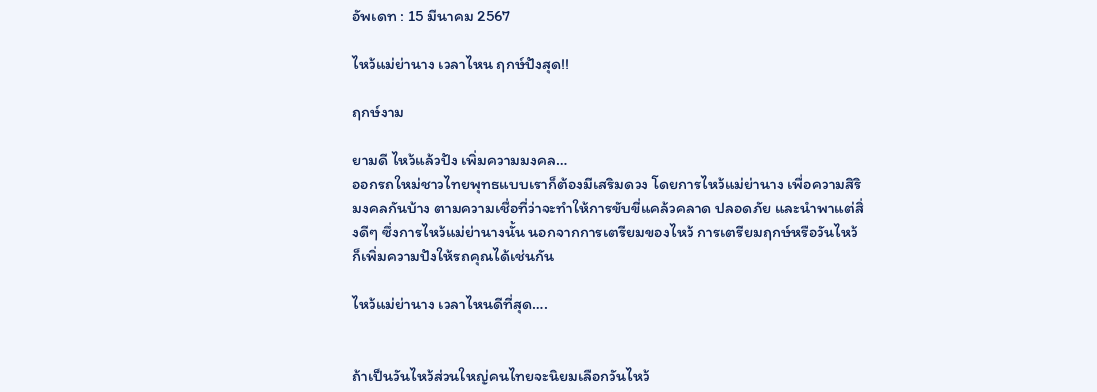อัพเดท : 15 มีนาคม 2567

ไหว้แม่ย่านาง เวลาไหน ฤกษ์ปังสุด!!

ฤกษ์งาม

ยามดี ไหว้แล้วปัง เพิ่มความมงคล…
ออกรถใหม่ชาวไทยพุทธแบบเราก็ต้องมีเสริมดวง โดยการไหว้แม่ย่านาง เพื่อความสิริมงคลกันบ้าง ตามความเชื่อที่ว่าจะทำให้การขับขี่แคล้วคลาด ปลอดภัย และนำพาแต่สิ่งดีๆ ซึ่งการไหว้แม่ย่านางนั้น นอกจากการเตรียมของไหว้ การเตรียมฤกษ์หรือวันไหว้ ก็เพิ่มความปังให้รถคุณได้เช่นกัน

ไหว้แม่ย่านาง เวลาไหนดีที่สุด….


ถ้าเป็นวันไหว้ส่วนใหญ่คนไทยจะนิยมเลือกวันไหว้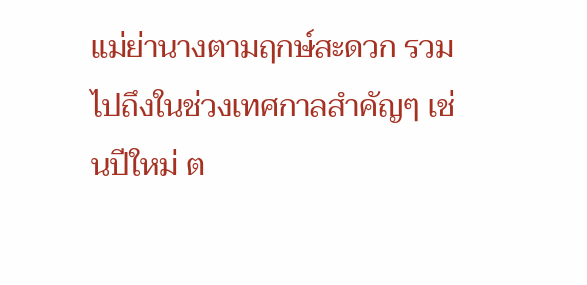แม่ย่านางตามฤกษ์สะดวก รวมไปถึงในช่วงเทศกาลสำคัญๆ เช่นปีใหม่ ต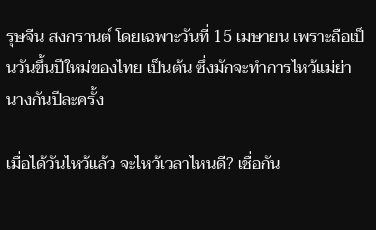รุษจีน สงกรานต์ โดยเฉพาะวันที่ 15 เมษายน เพราะถือเป็นวันขึ้นปีใหม่ของไทย เป็นต้น ซึ่งมักจะทำการไหว้แม่ย่านางกันปีละครั้ง

เมื่อได้วันไหว้แล้ว จะไหว้เวลาไหนดี? เชื่อกัน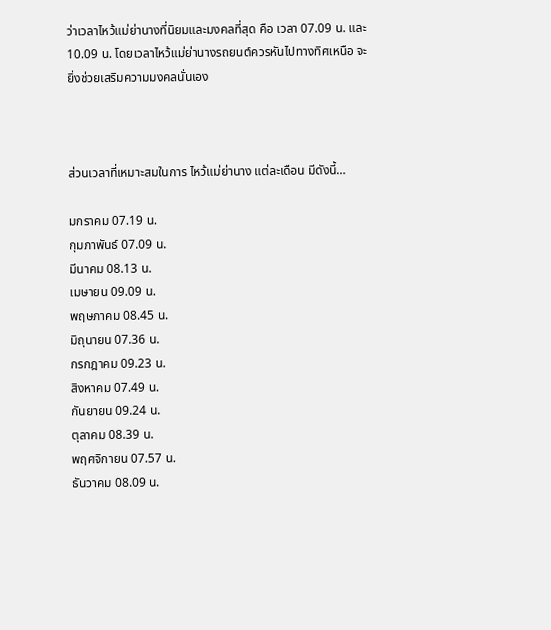ว่าเวลาไหว้แม่ย่านางที่นิยมและมงคลที่สุด คือ เวลา 07.09 น. และ 10.09 น. โดยเวลาไหว้แม่ย่านางรถยนต์ควรหันไปทางทิศเหนือ จะยิ่งช่วยเสริมความมงคลนั่นเอง



ส่วนเวลาที่เหมาะสมในการ ไหว้แม่ย่านาง แต่ละเดือน มีดังนี้…

มกราคม 07.19 น.
กุมภาพันธ์ 07.09 น.
มีนาคม 08.13 น.
เมษายน 09.09 น.
พฤษภาคม 08.45 น.
มิถุนายน 07.36 น.
กรกฎาคม 09.23 น.
สิงหาคม 07.49 น.
กันยายน 09.24 น.
ตุลาคม 08.39 น.
พฤศจิกายน 07.57 น.
ธันวาคม 08.09 น.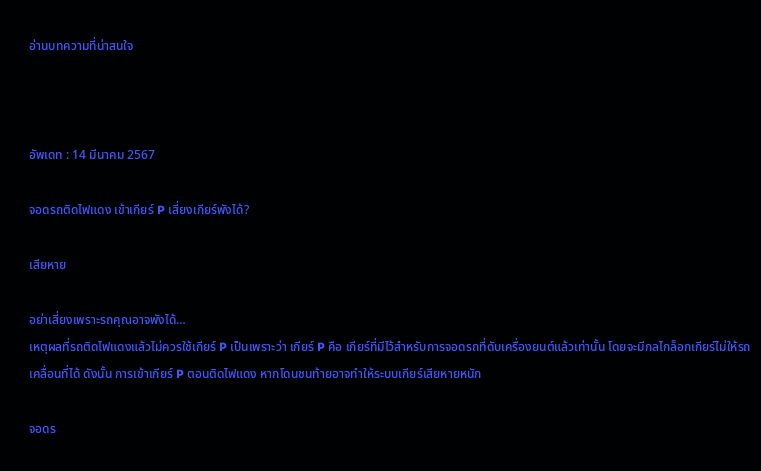อ่านบทความที่น่าสนใจ



อัพเดท : 14 มีนาคม 2567

จอดรถติดไฟแดง เข้าเกียร์ P เสี่ยงเกียร์พังได้?

เสียหาย

อย่าเสี่ยงเพราะรถคุณอาจพังได้…
เหตุผลที่รถติดไฟแดงแล้วไม่ควรใช้เกียร์ P เป็นเพราะว่า เกียร์ P คือ เกียร์ที่มีไว้สำหรับการจอดรถที่ดับเครื่องยนต์แล้วเท่านั้น โดยจะมีกลไกล็อกเกียร์ไม่ให้รถเคลื่อนที่ได้ ดังนั้น การเข้าเกียร์ P ตอนติดไฟแดง หากโดนชนท้ายอาจทำให้ระบบเกียร์เสียหายหนัก

จอดร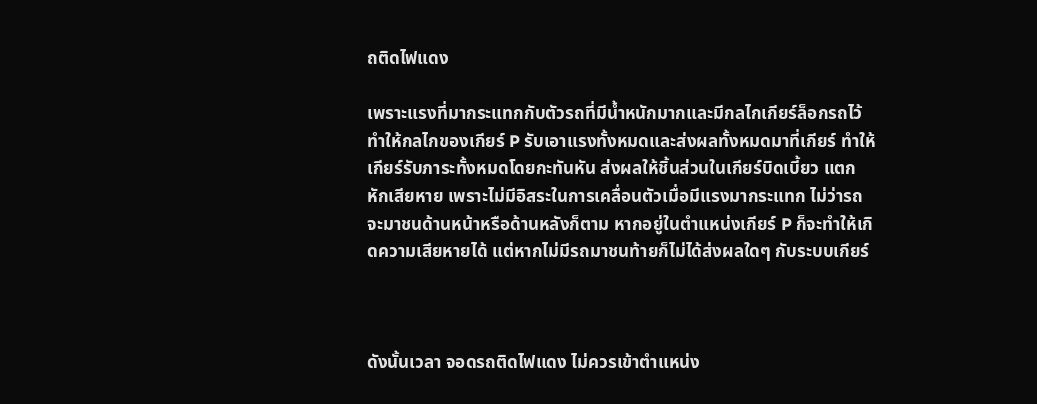ถติดไฟแดง

เพราะแรงที่มากระแทกกับตัวรถที่มีน้ำหนักมากและมีกลไกเกียร์ล็อกรถไว้ ทำให้กลไกของเกียร์ P รับเอาแรงทั้งหมดและส่งผลทั้งหมดมาที่เกียร์ ทำให้เกียร์รับภาระทั้งหมดโดยกะทันหัน ส่งผลให้ชิ้นส่วนในเกียร์บิดเบี้ยว แตกหักเสียหาย เพราะไม่มีอิสระในการเคลื่อนตัวเมื่อมีแรงมากระแทก ไม่ว่ารถจะมาชนด้านหน้าหรือด้านหลังก็ตาม หากอยู่ในตำแหน่งเกียร์ P ก็จะทำให้เกิดความเสียหายได้ แต่หากไม่มีรถมาชนท้ายก็ไม่ได้ส่งผลใดๆ กับระบบเกียร์



ดังนั้นเวลา จอดรถติดไฟแดง ไม่ควรเข้าตำแหน่ง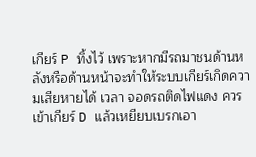เกียร์ P ทิ้งไว้ เพราะหากมีรถมาชนด้านหลังหรือด้านหน้าจะทำให้ระบบเกียร์เกิดความเสียหายได้ เวลา จอดรถติดไฟแดง ควรเข้าเกียร์ D แล้วเหยียบเบรกเอา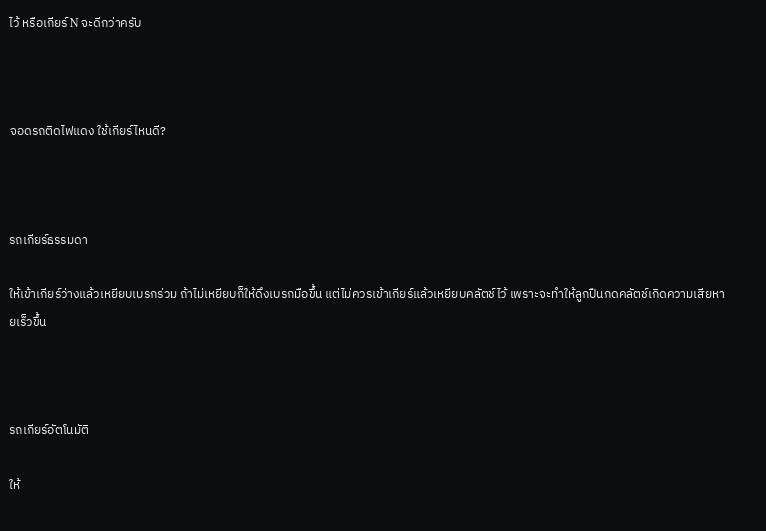ไว้ หรือเกียร์ N จะดีกว่าครับ



จอดรถติดไฟแดง ใช้เกียร์ไหนดี?



รถเกียร์ธรรมดา

ให้เข้าเกียร์ว่างแล้วเหยียบเบรกร่วม ถ้าไม่เหยียบก็ให้ดึงเบรกมือขึ้น แต่ไม่ควรเข้าเกียร์แล้วเหยียบคลัตช์ไว้ เพราะจะทำให้ลูกปืนกดคลัตช์เกิดความเสียหายเร็วขึ้น



รถเกียร์อัตโนมัติ

ให้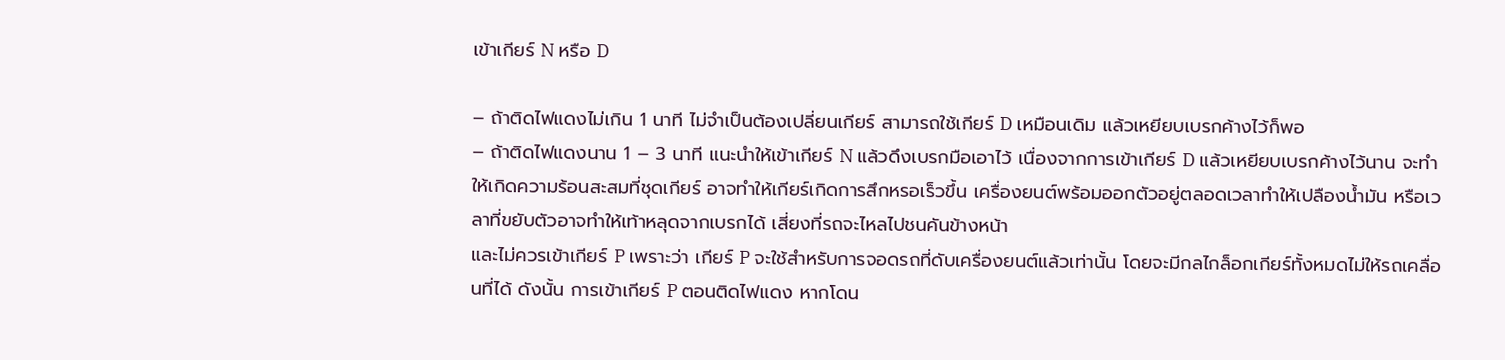เข้าเกียร์ N หรือ D

– ถ้าติดไฟแดงไม่เกิน 1 นาที ไม่จำเป็นต้องเปลี่ยนเกียร์ สามารถใช้เกียร์ D เหมือนเดิม แล้วเหยียบเบรกค้างไว้ก็พอ
– ถ้าติดไฟแดงนาน 1 – 3 นาที แนะนำให้เข้าเกียร์ N แล้วดึงเบรกมือเอาไว้ เนื่องจากการเข้าเกียร์ D แล้วเหยียบเบรกค้างไว้นาน จะทำให้เกิดความร้อนสะสมที่ชุดเกียร์ อาจทำให้เกียร์เกิดการสึกหรอเร็วขึ้น เครื่องยนต์พร้อมออกตัวอยู่ตลอดเวลาทำให้เปลืองน้ำมัน หรือเวลาที่ขยับตัวอาจทำให้เท้าหลุดจากเบรกได้ เสี่ยงที่รถจะไหลไปชนคันข้างหน้า
และไม่ควรเข้าเกียร์ P เพราะว่า เกียร์ P จะใช้สำหรับการจอดรถที่ดับเครื่องยนต์แล้วเท่านั้น โดยจะมีกลไกล็อกเกียร์ทั้งหมดไม่ให้รถเคลื่อนที่ได้ ดังนั้น การเข้าเกียร์ P ตอนติดไฟแดง หากโดน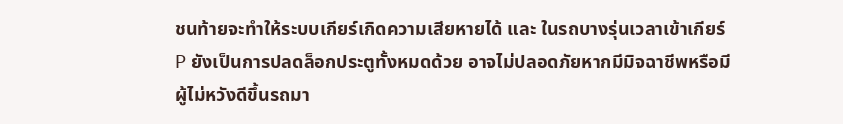ชนท้ายจะทำให้ระบบเกียร์เกิดความเสียหายได้ และ ในรถบางรุ่นเวลาเข้าเกียร์ P ยังเป็นการปลดล็อกประตูทั้งหมดด้วย อาจไม่ปลอดภัยหากมีมิจฉาชีพหรือมีผู้ไม่หวังดีขึ้นรถมา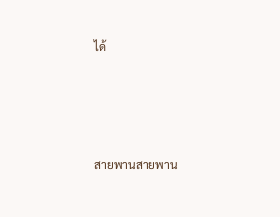ได้





สายพานสายพาน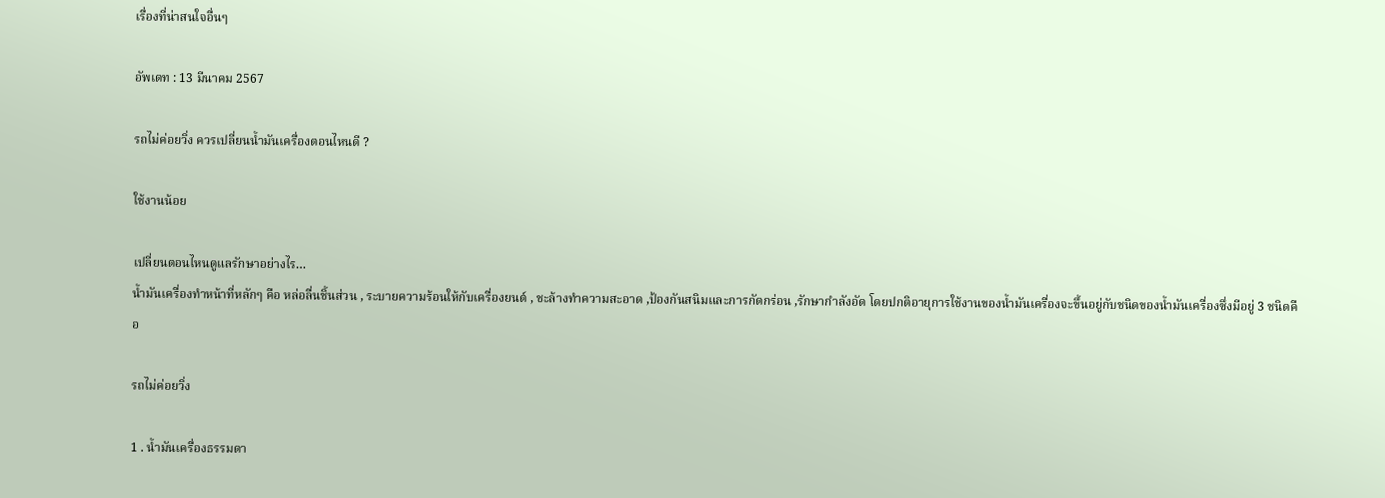เรื่องที่น่าสนใจอื่นๆ

อัพเดท : 13 มีนาคม 2567

รถไม่ค่อยวิ่ง ควรเปลี่ยนน้ำมันเครื่องตอนไหนดี ?

ใช้งานน้อย

เปลี่ยนตอนไหนดูแลรักษาอย่างไร…
น้ำมันเครื่องทำหน้าที่หลักๆ คือ หล่อลื่นชิ้นส่วน , ระบายความร้อนให้กับเครื่องยนต์ , ชะล้างทำความสะอาด ,ป้องกันสนิมและการกัดกร่อน ,รักษากำลังอัด โดยปกติอายุการใช้งานของน้ำมันเครื่องจะขึ้นอยู่กับชนิดของน้ำมันเครื่องซึ่งมีอยู่ 3 ชนิดคือ

รถไม่ค่อยวิ่ง

1 . น้ำมันเครื่องธรรมดา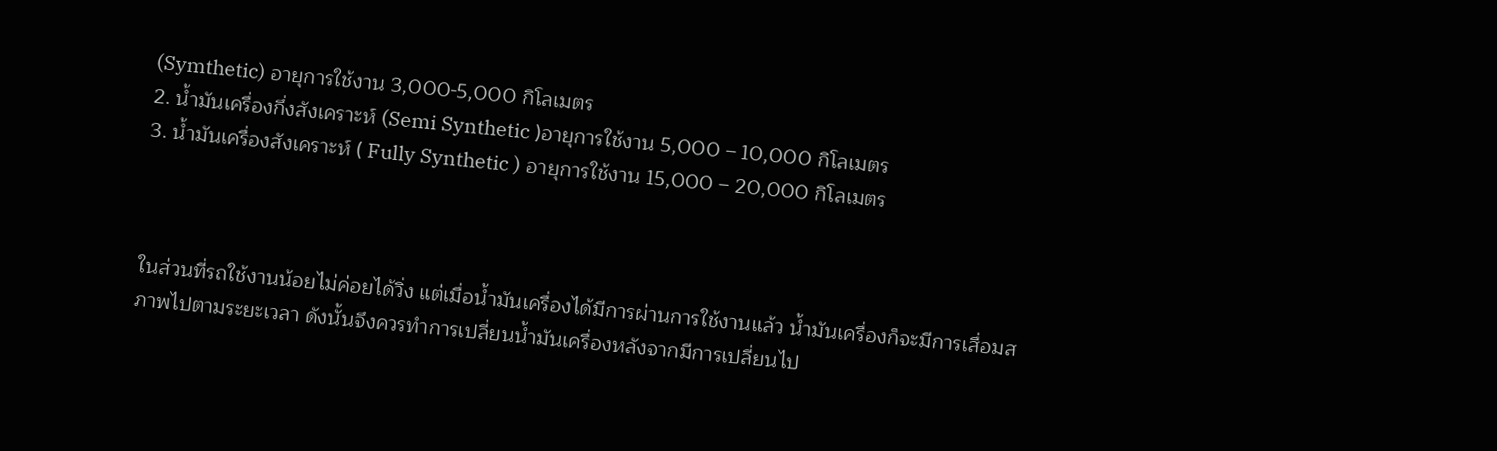(Symthetic) อายุการใช้งาน 3,000-5,000 กิโลเมตร
2. น้ำมันเครื่องกึ่งสังเคราะห์ (Semi Synthetic )อายุการใช้งาน 5,000 – 10,000 กิโลเมตร
3. น้ำมันเครื่องสังเคราะห์ ( Fully Synthetic ) อายุการใช้งาน 15,000 – 20,000 กิโลเมตร



ในส่วนที่รถใช้งานน้อยไม่ค่อยได้วิ่ง แต่เมื่อน้ำมันเครื่องได้มีการผ่านการใช้งานแล้ว น้ำมันเครื่องก็จะมีการเสื่อมสภาพไปตามระยะเวลา ดังนั้นจึงควรทำการเปลี่ยนน้ำมันเครื่องหลังจากมีการเปลี่ยนไป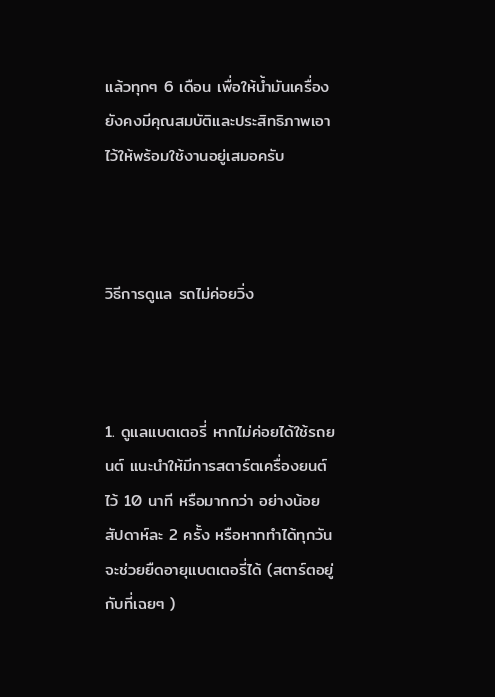แล้วทุกๆ 6 เดือน เพื่อให้น้ำมันเครื่องยังคงมีคุณสมบัติและประสิทธิภาพเอาไว้ให้พร้อมใช้งานอยู่เสมอครับ



วิธีการดูแล รถไม่ค่อยวิ่ง



1. ดูแลแบตเตอรี่ หากไม่ค่อยได้ใช้รถยนต์ แนะนำให้มีการสตาร์ตเครื่องยนต์ไว้ 10 นาที หรือมากกว่า อย่างน้อยสัปดาห์ละ 2 ครั้ง หรือหากทำได้ทุกวันจะช่วยยืดอายุแบตเตอรี่ได้ (สตาร์ตอยู่กับที่เฉยๆ )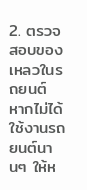2. ตรวจสอบของเหลวในรถยนต์ หากไม่ได้ใช้งานรถยนต์นานๆ ให้ห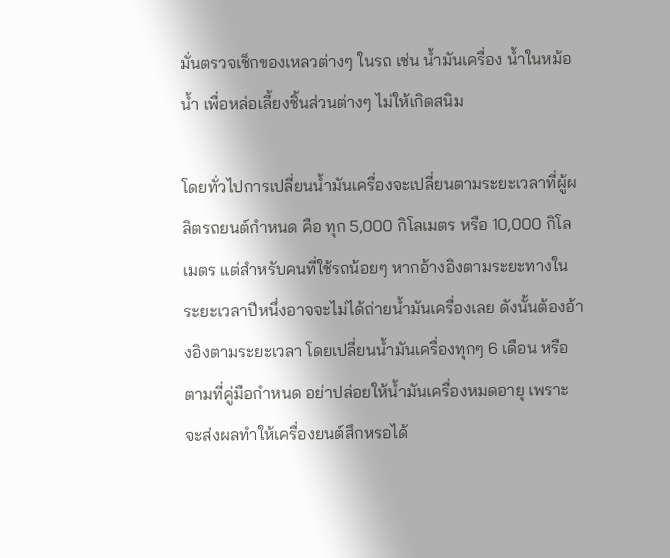มั่นตรวจเช็กของเหลวต่างๆ ในรถ เช่น น้ำมันเครื่อง น้ำในหม้อน้ำ เพื่อหล่อเลี้ยงชิ้นส่วนต่างๆ ไม่ให้เกิดสนิม

โดยทั่วไปการเปลี่ยนน้ำมันเครื่องจะเปลี่ยนตามระยะเวลาที่ผู้ผลิตรถยนต์กำหนด คือ ทุก 5,000 กิโลเมตร หรือ 10,000 กิโลเมตร แต่สำหรับคนที่ใช้รถน้อยๆ หากอ้างอิงตามระยะทางในระยะเวลาปีหนึ่งอาจจะไม่ได้ถ่ายน้ำมันเครื่องเลย ดังนั้นต้องอ้างอิงตามระยะเวลา โดยเปลี่ยนน้ำมันเครื่องทุกๆ 6 เดือน หรือตามที่คู่มือกำหนด อย่าปล่อยให้น้ำมันเครื่องหมดอายุ เพราะจะส่งผลทำให้เครื่องยนต์สึกหรอได้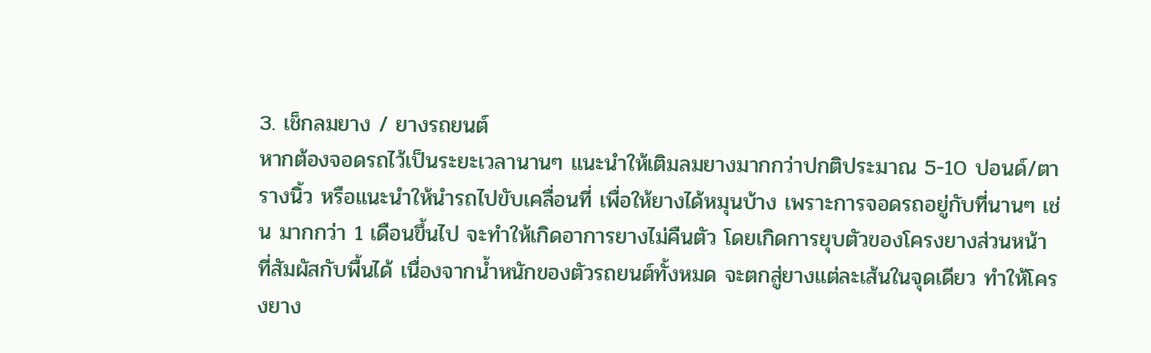3. เช็กลมยาง / ยางรถยนต์
หากต้องจอดรถไว้เป็นระยะเวลานานๆ แนะนำให้เติมลมยางมากกว่าปกติประมาณ 5-10 ปอนด์/ตารางนิ้ว หรือแนะนำให้นำรถไปขับเคลื่อนที่ เพื่อให้ยางได้หมุนบ้าง เพราะการจอดรถอยู่กับที่นานๆ เช่น มากกว่า 1 เดือนขึ้นไป จะทำให้เกิดอาการยางไม่คืนตัว โดยเกิดการยุบตัวของโครงยางส่วนหน้า ที่สัมผัสกับพื้นได้ เนื่องจากน้ำหนักของตัวรถยนต์ทั้งหมด จะตกสู่ยางแต่ละเส้นในจุดเดียว ทำให้โครงยาง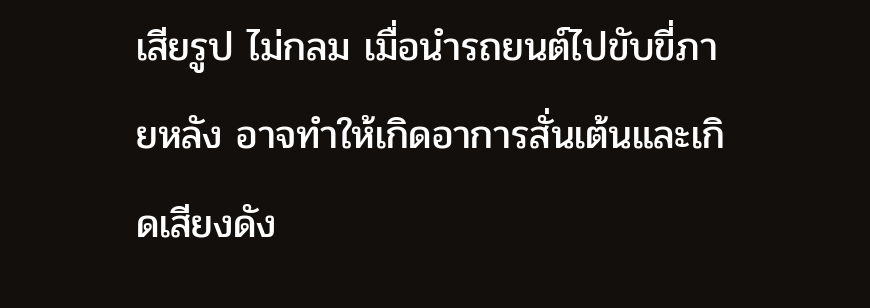เสียรูป ไม่กลม เมื่อนำรถยนต์ไปขับขี่ภายหลัง อาจทำให้เกิดอาการสั่นเต้นและเกิดเสียงดัง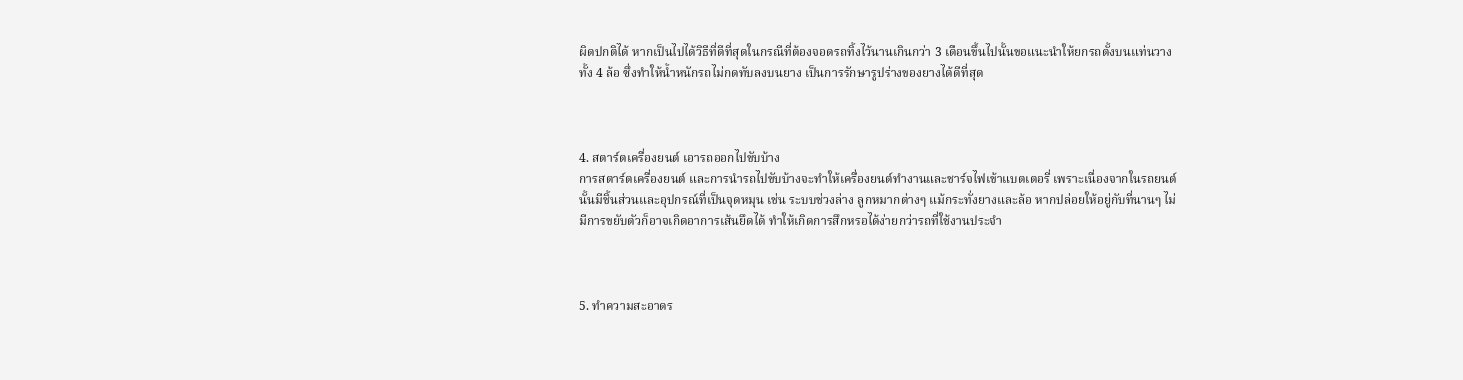ผิดปกติได้ หากเป็นไปได้วิธีที่ดีที่สุดในกรณีที่ต้องจอดรถทิ้งไว้นานเกินกว่า 3 เดือนขึ้นไปนั้นขอแนะนำให้ยกรถตั้งบนแท่นวางทั้ง 4 ล้อ ซึ่งทำให้น้ำหนักรถไม่กดทับลงบนยาง เป็นการรักษารูปร่างของยางได้ดีที่สุด



4. สตาร์ตเครื่องยนต์ เอารถออกไปขับบ้าง
การสตาร์ตเครื่องยนต์ และการนำรถไปขับบ้างจะทำให้เครื่องยนต์ทำงานและชาร์จไฟเข้าแบตเตอรี่ เพราะเนื่องจากในรถยนต์นั้นมีชิ้นส่วนและอุปกรณ์ที่เป็นจุดหมุน เช่น ระบบช่วงล่าง ลูกหมากต่างๆ แม้กระทั่งยางและล้อ หากปล่อยให้อยู่กับที่นานๆ ไม่มีการขยับตัวก็อาจเกิดอาการเส้นยึดได้ ทำให้เกิดการสึกหรอได้ง่ายกว่ารถที่ใช้งานประจำ



5. ทำความสะอาดร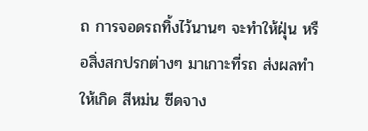ถ การจอดรถทิ้งไว้นานๆ จะทำให้ฝุ่น หรือสิ่งสกปรกต่างๆ มาเกาะที่รถ ส่งผลทำให้เกิด สีหม่น ซีดจาง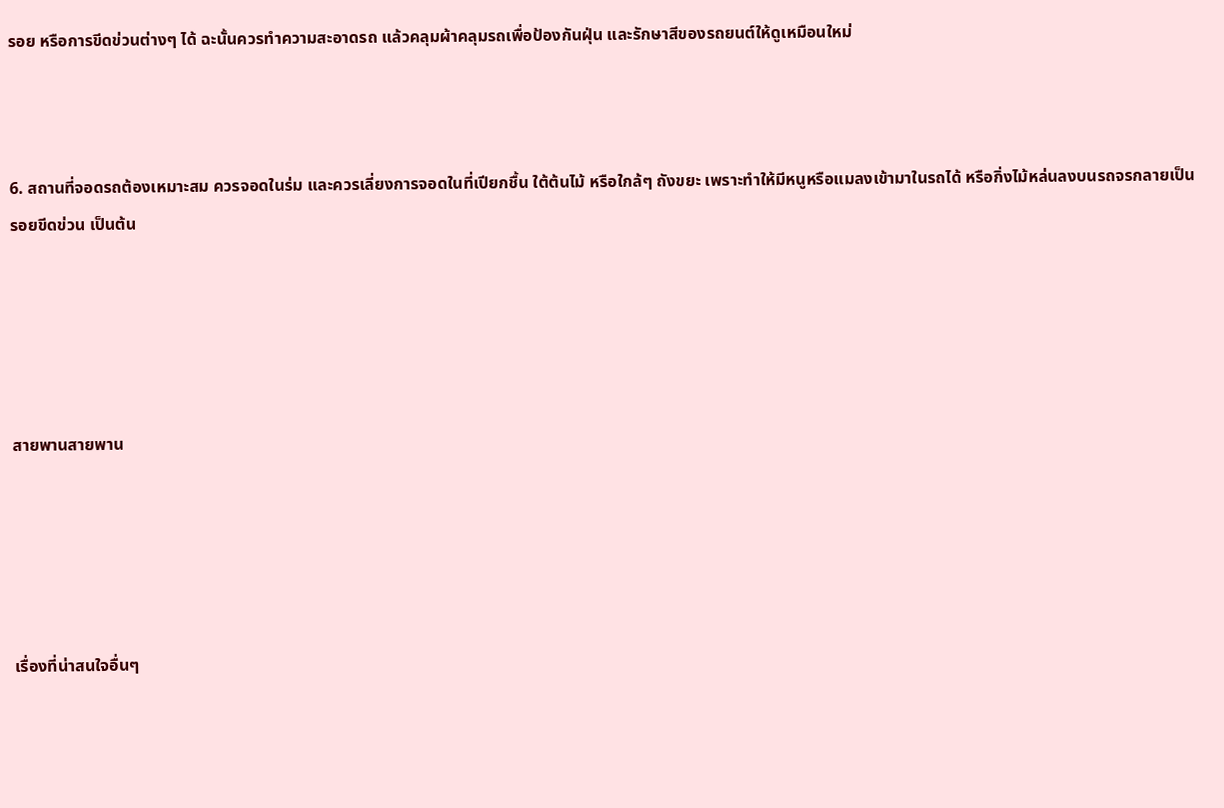รอย หรือการขีดข่วนต่างๆ ได้ ฉะนั้นควรทำความสะอาดรถ แล้วคลุมผ้าคลุมรถเพื่อป้องกันฝุ่น และรักษาสีของรถยนต์ให้ดูเหมือนใหม่



6. สถานที่จอดรถต้องเหมาะสม ควรจอดในร่ม และควรเลี่ยงการจอดในที่เปียกชื้น ใต้ต้นไม้ หรือใกล้ๆ ถังขยะ เพราะทำให้มีหนูหรือแมลงเข้ามาในรถได้ หรือกิ่งไม้หล่นลงบนรถจรกลายเป็นรอยขีดข่วน เป็นต้น





สายพานสายพาน





เรื่องที่น่าสนใจอื่นๆ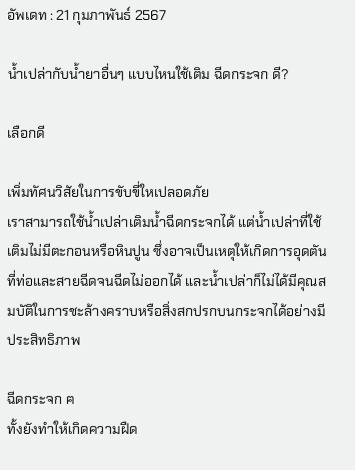อัพเดท : 21 กุมภาพันธ์ 2567

น้ำเปล่ากับน้ำยาอื่นๆ แบบไหนใช้เติม ฉีดกระจก ดี?

เลือกดี

เพิ่มทัศนวิสัยในการขับขี่ใหเปลอดภัย
เราสามารถใช้น้ำเปล่าเติมน้ำฉีดกระจกได้ แต่น้ำเปล่าที่ใช้เติมไม่มีตะกอนหรือหินปูน ซึ่งอาจเป็นเหตุให้เกิดการอุดตันที่ท่อและสายฉีดจนฉีดไม่ออกได้ และน้ำเปล่าก็ไม่ได้มีคุณสมบัติในการชะล้างคราบหรือสิ่งสกปรกบนกระจกได้อย่างมีประสิทธิภาพ

ฉีดกระจก ฅ
ทั้งยังทำให้เกิดความฝืด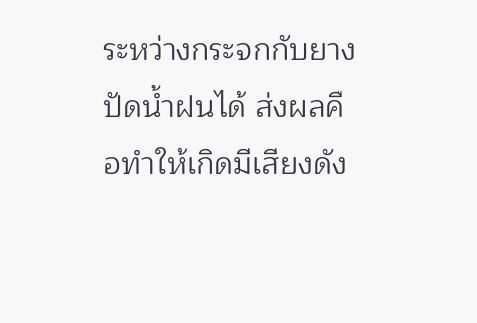ระหว่างกระจกกับยางปัดน้ำฝนได้ ส่งผลคือทำให้เกิดมีเสียงดัง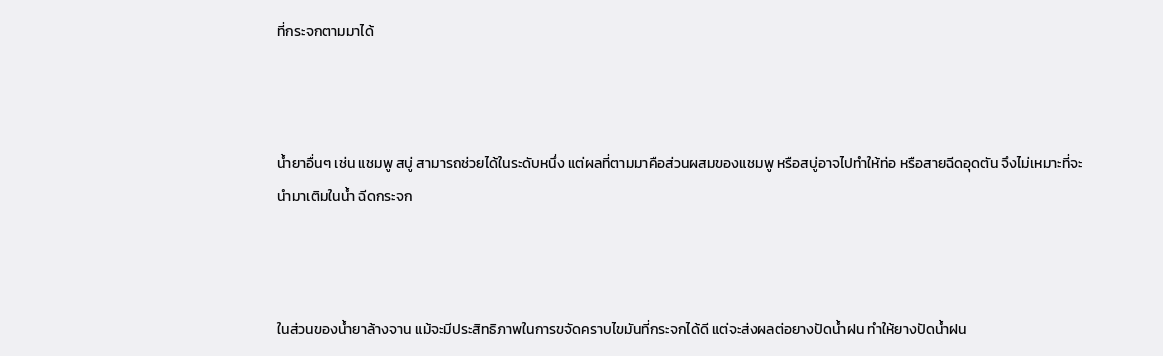ที่กระจกตามมาได้



น้ำยาอื่นๆ เช่น แชมพู สบู่ สามารถช่วยได้ในระดับหนึ่ง แต่ผลที่ตามมาคือส่วนผสมของแชมพู หรือสบู่อาจไปทำให้ท่อ หรือสายฉีดอุดตัน จึงไม่เหมาะที่จะนำมาเติมในน้ำ ฉีดกระจก



ในส่วนของน้ำยาล้างจาน แม้จะมีประสิทธิภาพในการขจัดคราบไขมันที่กระจกได้ดี แต่จะส่งผลต่อยางปัดน้ำฝน ทำให้ยางปัดน้ำฝน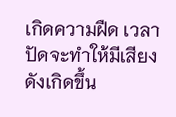เกิดความฝืด เวลาปัดจะทำให้มีเสียงดังเกิดขึ้น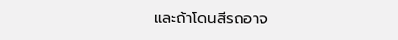และถ้าโดนสีรถอาจ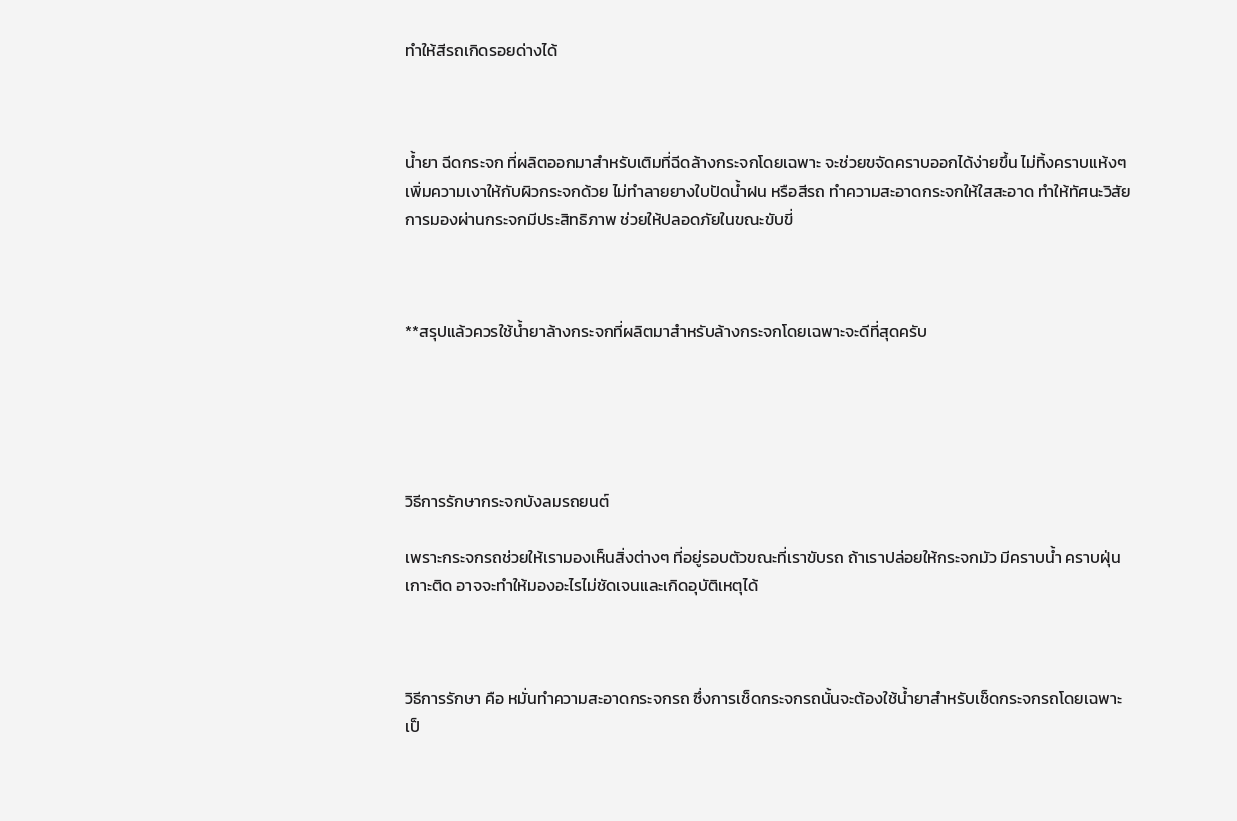ทำให้สีรถเกิดรอยด่างได้



น้ำยา ฉีดกระจก ที่ผลิตออกมาสำหรับเติมที่ฉีดล้างกระจกโดยเฉพาะ จะช่วยขจัดคราบออกได้ง่ายขึ้น ไม่ทิ้งคราบแห้งๆ เพิ่มความเงาให้กับผิวกระจกด้วย ไม่ทำลายยางใบปัดน้ำฝน หรือสีรถ ทำความสะอาดกระจกให้ใสสะอาด ทำให้ทัศนะวิสัยการมองผ่านกระจกมีประสิทธิภาพ ช่วยให้ปลอดภัยในขณะขับขี่



**สรุปแล้วควรใช้น้ำยาล้างกระจกที่ผลิตมาสำหรับล้างกระจกโดยเฉพาะจะดีที่สุดครับ





วิธีการรักษากระจกบังลมรถยนต์

เพราะกระจกรถช่วยให้เรามองเห็นสิ่งต่างๆ ที่อยู่รอบตัวขณะที่เราขับรถ ถ้าเราปล่อยให้กระจกมัว มีคราบน้ำ คราบฝุ่นเกาะติด อาจจะทำให้มองอะไรไม่ชัดเจนและเกิดอุบัติเหตุได้



วิธีการรักษา คือ หมั่นทำความสะอาดกระจกรถ ซึ่งการเช็ดกระจกรถนั้นจะต้องใช้น้ำยาสำหรับเช็ดกระจกรถโดยเฉพาะ เป็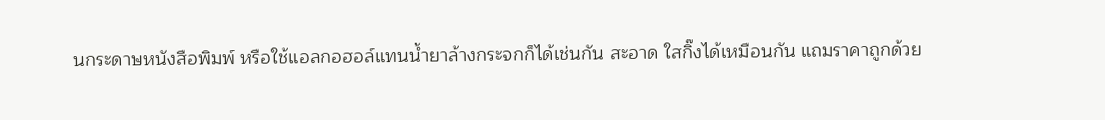นกระดาษหนังสือพิมพ์ หรือใช้แอลกอฮอล์แทนน้ำยาล้างกระจกก็ได้เช่นกัน สะอาด ใสกิ๊งได้เหมือนกัน แถมราคาถูกด้วย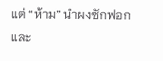แต่ “ห้าม” นำผงซักฟอกและ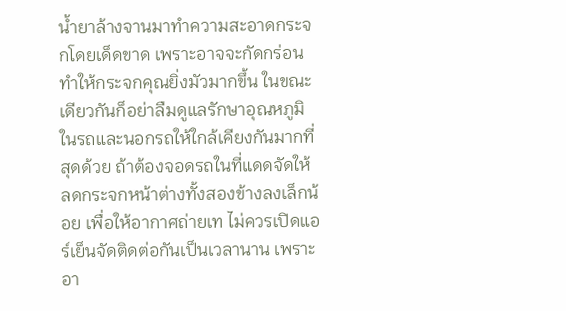น้ำยาล้างจานมาทำความสะอาดกระจกโดยเด็ดขาด เพราะอาจจะกัดกร่อนทำให้กระจกคุณยิ่งมัวมากขึ้น ในขณะเดียวกันก็อย่าลืมดูแลรักษาอุณหภูมิในรถและนอกรถให้ใกล้เคียงกันมากที่สุดด้วย ถ้าต้องจอดรถในที่แดดจัดให้ลดกระจกหน้าต่างทั้งสองข้างลงเล็กน้อย เพื่อให้อากาศถ่ายเท ไม่ควรเปิดแอร์เย็นจัดติดต่อกันเป็นเวลานาน เพราะอา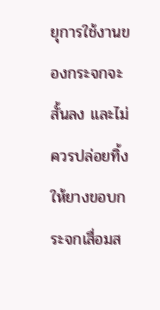ยุการใช้งานของกระจกจะสั้นลง และไม่ควรปล่อยทิ้งให้ยางขอบกระจกเสื่อมส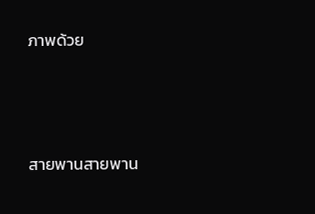ภาพด้วย





สายพานสายพาน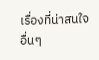เรื่องที่น่าสนใจอื่นๆ